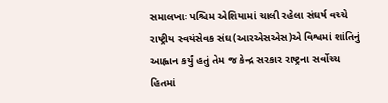સમાલખાઃ પશ્ચિમ એશિયામાં ચાલી રહેલા સંઘર્ષ વચ્ચે રાષ્ટ્રીય સ્વયંસેવક સંઘ(આરએસએસ)એ વિશ્વમાં શાંતિનું આહ્વાન કર્યું હતું તેમ જ કેન્દ્ર સરકાર રાષ્ટ્રના સર્વોચ્ચ હિતમાં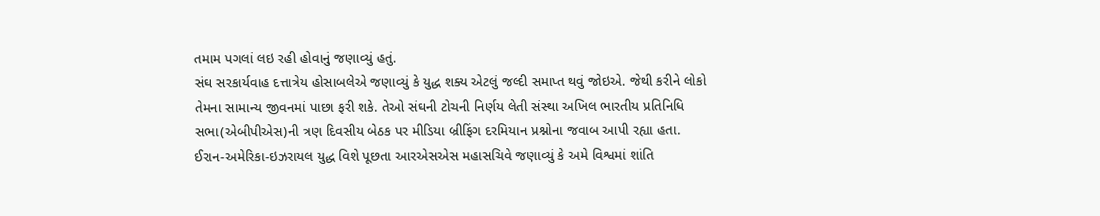તમામ પગલાં લઇ રહી હોવાનું જણાવ્યું હતું.
સંઘ સરકાર્યવાહ દત્તાત્રેય હોસાબલેએ જણાવ્યું કે યુદ્ધ શક્ય એટલું જલ્દી સમાપ્ત થવું જોઇએ. જેથી કરીને લોકો તેમના સામાન્ય જીવનમાં પાછા ફરી શકે. તેઓ સંઘની ટોચની નિર્ણય લેતી સંસ્થા અખિલ ભારતીય પ્રતિનિધિ સભા(એબીપીએસ)ની ત્રણ દિવસીય બેઠક પર મીડિયા બ્રીફિંગ દરમિયાન પ્રશ્નોના જવાબ આપી રહ્યા હતા.
ઈરાન-અમેરિકા-ઇઝરાયલ યુદ્ધ વિશે પૂછતા આરએસએસ મહાસચિવે જણાવ્યું કે અમે વિશ્વમાં શાંતિ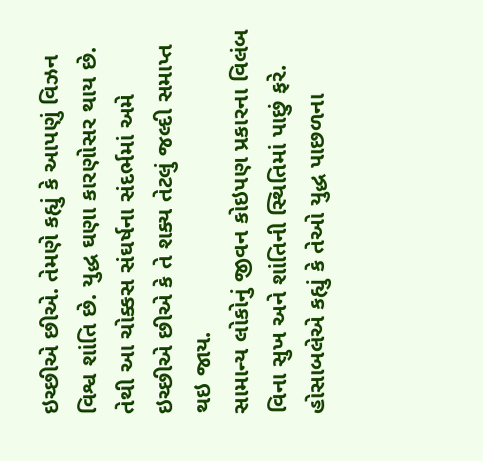ઇચ્છીએ છીએ. તેમણે કહ્યું કે આપણું વિઝન વિશ્વ શાંતિ છે. યુદ્ધ ઘણા કારણોસર થાય છે. તેથી આ ચોક્કસ સંઘર્ષના સંદર્ભમાં અમે ઇચ્છીએ છીએ કે તે શક્ય તેટલું જલ્દી સમાપ્ત થઇ જાય.
સામાન્ય લોકોનું જીવન કોઇપણ પ્રકારના વિલંબ વિના સુખ અને શાંતિની સ્થિતિમાં પાછું ફરે. હોસાબલેએ કહ્યું કે તેઓ યુદ્ધ પાછળના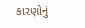કારણોનું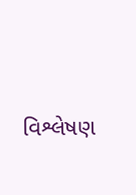વિશ્લેષણ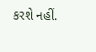કરશે નહીં.